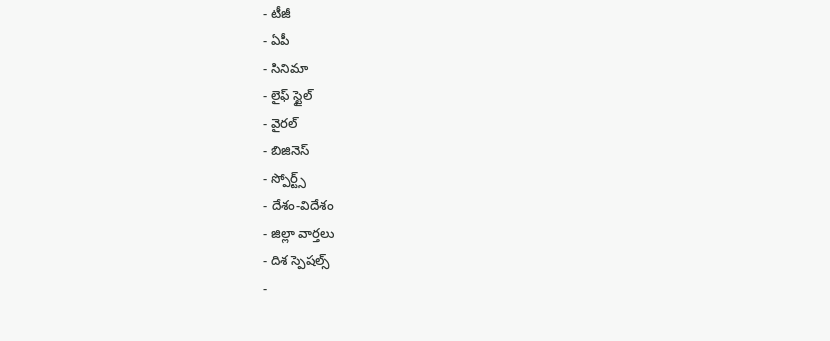- టీజీ
- ఏపీ
- సినిమా
- లైఫ్ స్టైల్
- వైరల్
- బిజినెస్
- స్పోర్ట్స్
- దేశం-విదేశం
- జిల్లా వార్తలు
- దిశ స్పెషల్స్
-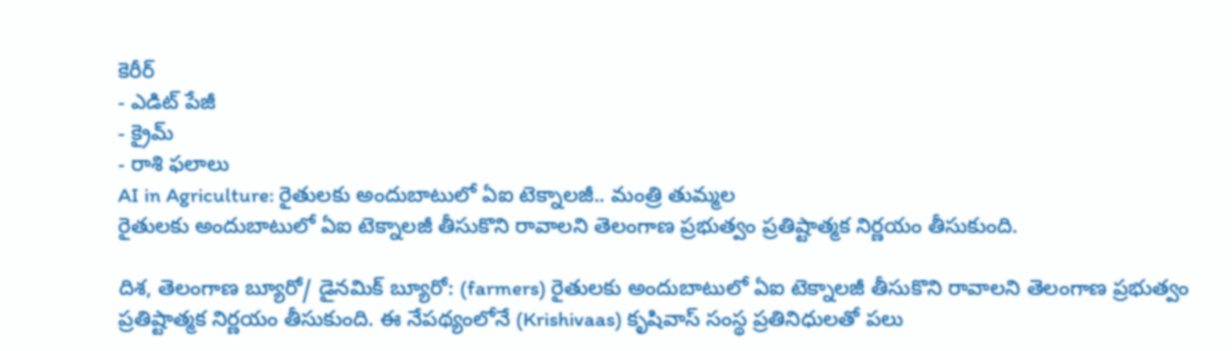కెరీర్
- ఎడిట్ పేజీ
- క్రైమ్
- రాశి ఫలాలు
AI in Agriculture: రైతులకు అందుబాటులో ఏఐ టెక్నాలజీ.. మంత్రి తుమ్మల
రైతులకు అందుబాటులో ఏఐ టెక్నాలజీ తీసుకొని రావాలని తెలంగాణ ప్రభుత్వం ప్రతిష్టాత్మక నిర్ణయం తీసుకుంది.

దిశ, తెలంగాణ బ్యూరో/ డైనమిక్ బ్యూరో: (farmers) రైతులకు అందుబాటులో ఏఐ టెక్నాలజీ తీసుకొని రావాలని తెలంగాణ ప్రభుత్వం ప్రతిష్టాత్మక నిర్ణయం తీసుకుంది. ఈ నేపథ్యంలోనే (Krishivaas) కృషివాస్ సంస్థ ప్రతినిధులతో పలు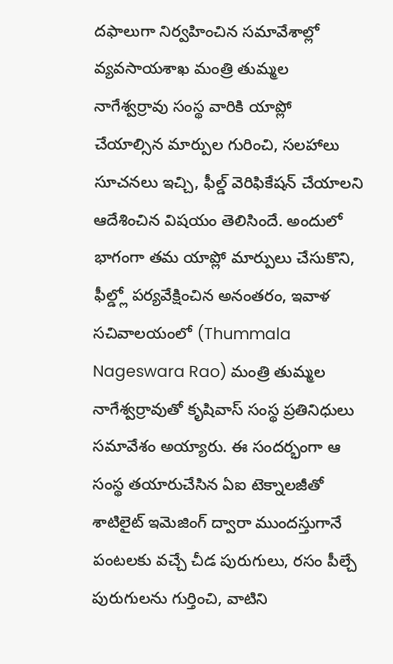దఫాలుగా నిర్వహించిన సమావేశాల్లో వ్యవసాయశాఖ మంత్రి తుమ్మల నాగేశ్వర్రావు సంస్థ వారికి యాప్లో చేయాల్సిన మార్పుల గురించి, సలహాలు సూచనలు ఇచ్చి, ఫీల్డ్ వెరిఫికేషన్ చేయాలని ఆదేశించిన విషయం తెలిసిందే. అందులో భాగంగా తమ యాప్లో మార్పులు చేసుకొని, ఫీల్డ్లో పర్యవేక్షించిన అనంతరం, ఇవాళ సచివాలయంలో (Thummala Nageswara Rao) మంత్రి తుమ్మల నాగేశ్వర్రావుతో కృషివాస్ సంస్థ ప్రతినిధులు సమావేశం అయ్యారు. ఈ సందర్భంగా ఆ సంస్థ తయారుచేసిన ఏఐ టెక్నాలజీతో శాటిలైట్ ఇమెజింగ్ ద్వారా ముందస్తుగానే పంటలకు వచ్చే చీడ పురుగులు, రసం పీల్చే పురుగులను గుర్తించి, వాటిని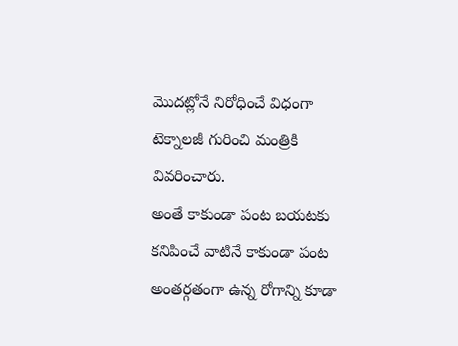మొదట్లోనే నిరోధించే విధంగా టెక్నాలజీ గురించి మంత్రికి వివరించారు.
అంతే కాకుండా పంట బయటకు కనిపించే వాటినే కాకుండా పంట అంతర్గతంగా ఉన్న రోగాన్ని కూడా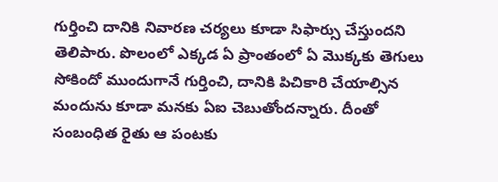గుర్తించి దానికి నివారణ చర్యలు కూడా సిఫార్సు చేస్తుందని తెలిపారు. పొలంలో ఎక్కడ ఏ ప్రాంతంలో ఏ మొక్కకు తెగులు సోకిందో ముందుగానే గుర్తించి, దానికి పిచికారి చేయాల్సిన మందును కూడా మనకు ఏఐ చెబుతోందన్నారు. దీంతో సంబంధిత రైతు ఆ పంటకు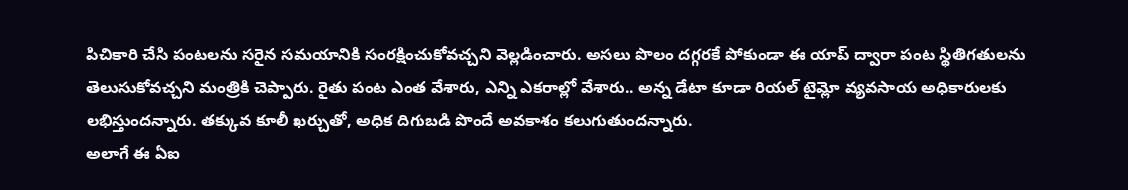పిచికారి చేసి పంటలను సరైన సమయానికి సంరక్షించుకోవచ్చని వెల్లడించారు. అసలు పొలం దగ్గరకే పోకుండా ఈ యాప్ ద్వారా పంట స్థితిగతులను తెలుసుకోవచ్చని మంత్రికి చెప్పారు. రైతు పంట ఎంత వేశారు, ఎన్ని ఎకరాల్లో వేశారు.. అన్న డేటా కూడా రియల్ టైమ్లో వ్యవసాయ అధికారులకు లభిస్తుందన్నారు. తక్కువ కూలీ ఖర్చుతో, అధిక దిగుబడి పొందే అవకాశం కలుగుతుందన్నారు.
అలాగే ఈ ఏఐ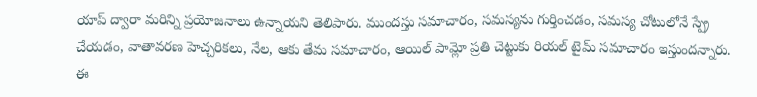యాప్ ద్వారా మరిన్ని ప్రయోజనాలు ఉన్నాయని తెలిపారు. ముందస్తు సమాచారం, సమస్యను గుర్తించడం, సమస్య చోటులోనే స్ప్రే చేయడం, వాతావరణ హెచ్చరికలు, నేల, ఆకు తేమ సమాచారం, ఆయిల్ పామ్లో ప్రతి చెట్టుకు రియల్ టైమ్ సమాచారం ఇస్తుందన్నారు. ఈ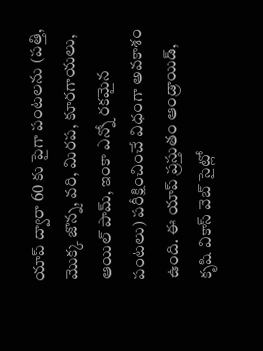యాప్ ద్వారా 60 కు పైగా పంటలను (పత్తి, మొక్క జొన్న, వరి, మిరప, కూరగాయలు, ఆయిల్ పామ్, ఇంకా ఎన్నో రకమైన పంటలు) పరీక్షించించే విధంగా అవకాశం ఉంది. ఈ యాప్ ప్రస్తుతం ఆండ్రాయిడ్, కృషి వికాస్ వెబ్ సైట్లో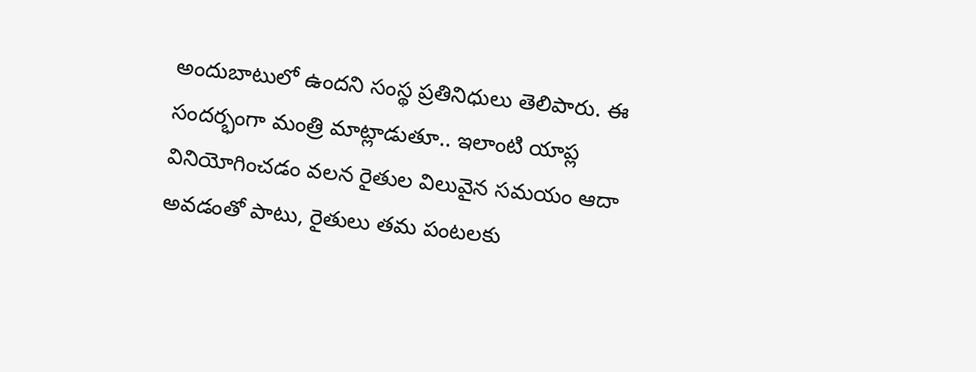అందుబాటులో ఉందని సంస్థ ప్రతినిధులు తెలిపారు. ఈ సందర్భంగా మంత్రి మాట్లాడుతూ.. ఇలాంటి యాప్ల వినియోగించడం వలన రైతుల విలువైన సమయం ఆదా అవడంతో పాటు, రైతులు తమ పంటలకు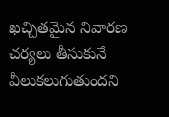ఖచ్చితమైన నివారణ చర్యలు తీసుకునే వీలుకలుగుతుందని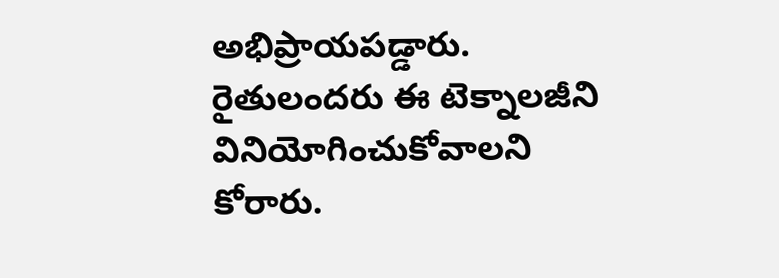అభిప్రాయపడ్డారు. రైతులందరు ఈ టెక్నాలజీని వినియోగించుకోవాలని కోరారు.